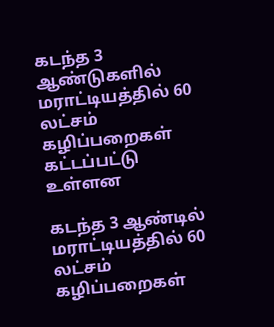கடந்த 3 ஆண்டுகளில் மராட்டியத்தில் 60 லட்சம் கழிப்பறைகள் கட்டப்பட்டு உள்ளன

கடந்த 3 ஆண்டில் மராட்டியத்தில் 60 லட்சம் கழிப்பறைகள்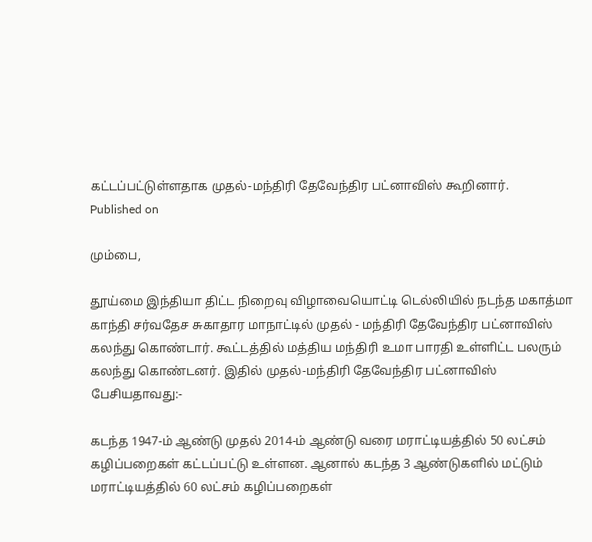கட்டப்பட்டுள்ளதாக முதல்-மந்திரி தேவேந்திர பட்னாவிஸ் கூறினார்.
Published on

மும்பை,

தூய்மை இந்தியா திட்ட நிறைவு விழாவையொட்டி டெல்லியில் நடந்த மகாத்மா காந்தி சர்வதேச சுகாதார மாநாட்டில் முதல் - மந்திரி தேவேந்திர பட்னாவிஸ் கலந்து கொண்டார். கூட்டத்தில் மத்திய மந்திரி உமா பாரதி உள்ளிட்ட பலரும் கலந்து கொண்டனர். இதில் முதல்-மந்திரி தேவேந்திர பட்னாவிஸ் பேசியதாவது:-

கடந்த 1947-ம் ஆண்டு முதல் 2014-ம் ஆண்டு வரை மராட்டியத்தில் 50 லட்சம் கழிப்பறைகள் கட்டப்பட்டு உள்ளன. ஆனால் கடந்த 3 ஆண்டுகளில் மட்டும் மராட்டியத்தில் 60 லட்சம் கழிப்பறைகள்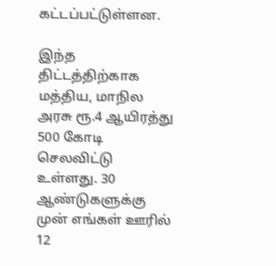கட்டப்பட்டுள்ளன.

இந்த திட்டத்திற்காக மத்திய, மாநில அரசு ரூ.4 ஆயிரத்து 500 கோடி செலவிட்டு உள்ளது. 30 ஆண்டுகளுக்கு முன் எங்கள் ஊரில் 12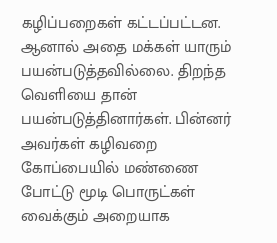கழிப்பறைகள் கட்டப்பட்டன. ஆனால் அதை மக்கள் யாரும் பயன்படுத்தவில்லை. திறந்த வெளியை தான் பயன்படுத்தினார்கள். பின்னர் அவர்கள் கழிவறை கோப்பையில் மண்ணை போட்டு மூடி பொருட்கள் வைக்கும் அறையாக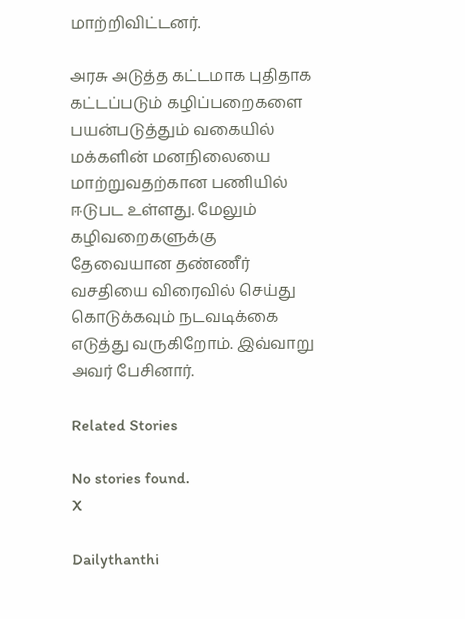மாற்றிவிட்டனர்.

அரசு அடுத்த கட்டமாக புதிதாக கட்டப்படும் கழிப்பறைகளை பயன்படுத்தும் வகையில் மக்களின் மனநிலையை மாற்றுவதற்கான பணியில் ஈடுபட உள்ளது. மேலும் கழிவறைகளுக்கு தேவையான தண்ணீர் வசதியை விரைவில் செய்து கொடுக்கவும் நடவடிக்கை எடுத்து வருகிறோம். இவ்வாறு அவர் பேசினார்.

Related Stories

No stories found.
X

Dailythanthi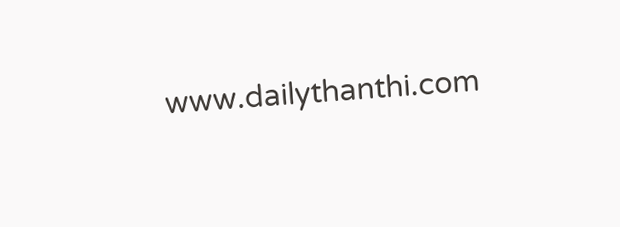www.dailythanthi.com